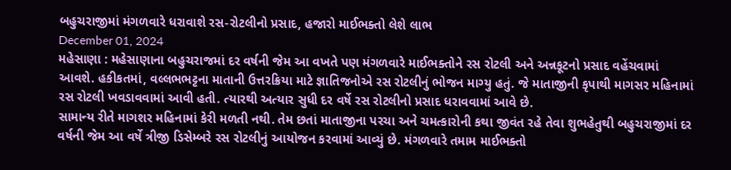બહુચરાજીમાં મંગળવારે ધરાવાશે રસ-રોટલીનો પ્રસાદ, હજારો માઈભક્તો લેશે લાભ
December 01, 2024
મહેસાણા : મહેસાણાના બહુચરાજમાં દર વર્ષની જેમ આ વખતે પણ મંગળવારે માઈભક્તોને રસ રોટલી અને અન્નકૂટનો પ્રસાદ વહેંચવામાં આવશે. હકીકતમાં, વલ્લભભટ્ટના માતાની ઉત્તરક્રિયા માટે જ્ઞાતિજનોએ રસ રોટલીનું ભોજન માગ્યુ હતું. જે માતાજીની કૃપાથી માગસર મહિનામાં રસ રોટલી ખવડાવવામાં આવી હતી. ત્યારથી અત્યાર સુધી દર વર્ષે રસ રોટલીનો પ્રસાદ ધરાવવામાં આવે છે.
સામાન્ય રીતે માગશર મહિનામાં કેરી મળતી નથી. તેમ છતાં માતાજીના પરચા અને ચમત્કારોની કથા જીવંત રહે તેવા શુભહેતુથી બહુચરાજીમાં દર વર્ષની જેમ આ વર્ષે ત્રીજી ડિસેમ્બરે રસ રોટલીનું આયોજન કરવામાં આવ્યું છે. મંગળવારે તમામ માઈભક્તો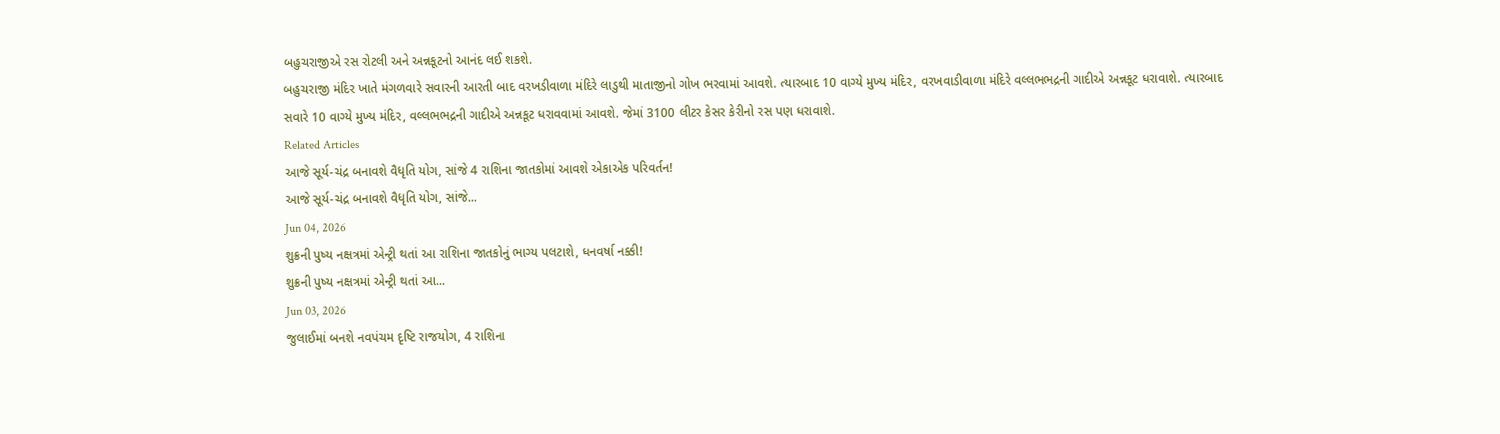બહુચરાજીએ રસ રોટલી અને અન્નકૂટનો આનંદ લઈ શકશે.
બહુચરાજી મંદિર ખાતે મંગળવારે સવારની આરતી બાદ વરખડીવાળા મંદિરે લાડુથી માતાજીનો ગોખ ભરવામાં આવશે. ત્યારબાદ 10 વાગ્યે મુખ્ય મંદિર, વરખવાડીવાળા મંદિરે વલ્લભભદ્રની ગાદીએ અન્નકૂટ ધરાવાશે. ત્યારબાદ સવારે 10 વાગ્યે મુખ્ય મંદિર, વલ્લભભદ્રની ગાદીએ અન્નકૂટ ધરાવવામાં આવશે. જેમાં 3100 લીટર કેસર કેરીનો રસ પણ ધરાવાશે.
Related Articles
આજે સૂર્ય-ચંદ્ર બનાવશે વૈધૃતિ યોગ, સાંજે 4 રાશિના જાતકોમાં આવશે એકાએક પરિવર્તન!
આજે સૂર્ય-ચંદ્ર બનાવશે વૈધૃતિ યોગ, સાંજે...
Jun 04, 2026
શુક્રની પુષ્ય નક્ષત્રમાં એન્ટ્રી થતાં આ રાશિના જાતકોનું ભાગ્ય પલટાશે, ધનવર્ષા નક્કી!
શુક્રની પુષ્ય નક્ષત્રમાં એન્ટ્રી થતાં આ...
Jun 03, 2026
જુલાઈમાં બનશે નવપંચમ દૃષ્ટિ રાજયોગ, 4 રાશિના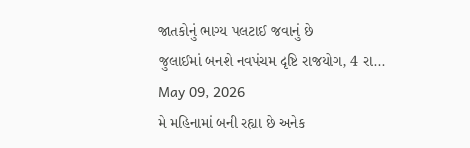જાતકોનું ભાગ્ય પલટાઈ જવાનું છે
જુલાઈમાં બનશે નવપંચમ દૃષ્ટિ રાજયોગ, 4 રા...
May 09, 2026
મે મહિનામાં બની રહ્યા છે અનેક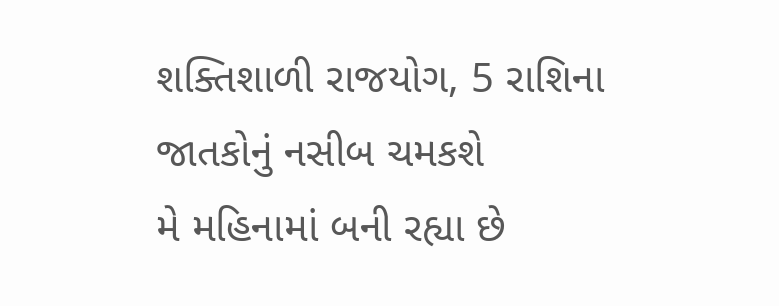શક્તિશાળી રાજયોગ, 5 રાશિના જાતકોનું નસીબ ચમકશે
મે મહિનામાં બની રહ્યા છે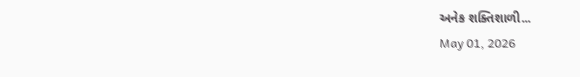અનેક શક્તિશાળી...
May 01, 2026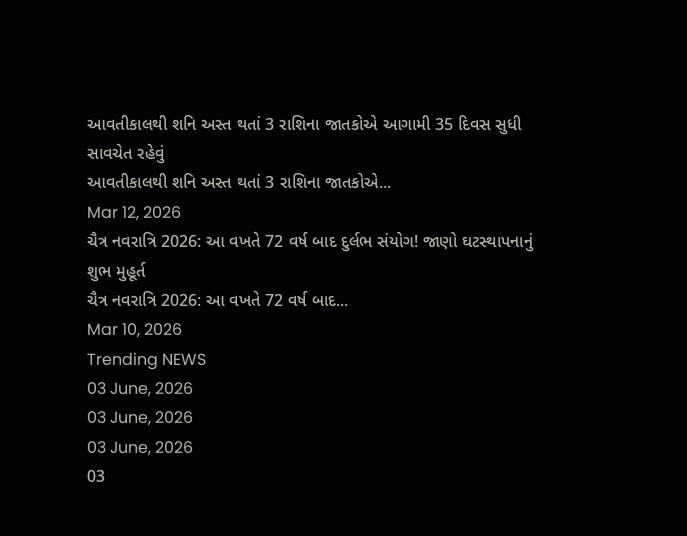આવતીકાલથી શનિ અસ્ત થતાં 3 રાશિના જાતકોએ આગામી 35 દિવસ સુધી સાવચેત રહેવું
આવતીકાલથી શનિ અસ્ત થતાં 3 રાશિના જાતકોએ...
Mar 12, 2026
ચૈત્ર નવરાત્રિ 2026: આ વખતે 72 વર્ષ બાદ દુર્લભ સંયોગ! જાણો ઘટસ્થાપનાનું શુભ મુહૂર્ત
ચૈત્ર નવરાત્રિ 2026: આ વખતે 72 વર્ષ બાદ...
Mar 10, 2026
Trending NEWS
03 June, 2026
03 June, 2026
03 June, 2026
03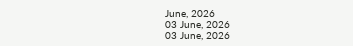June, 2026
03 June, 2026
03 June, 2026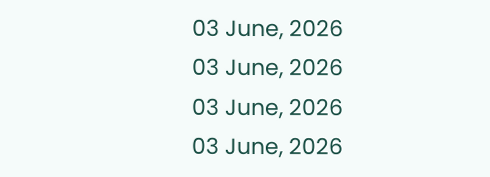03 June, 2026
03 June, 2026
03 June, 2026
03 June, 2026